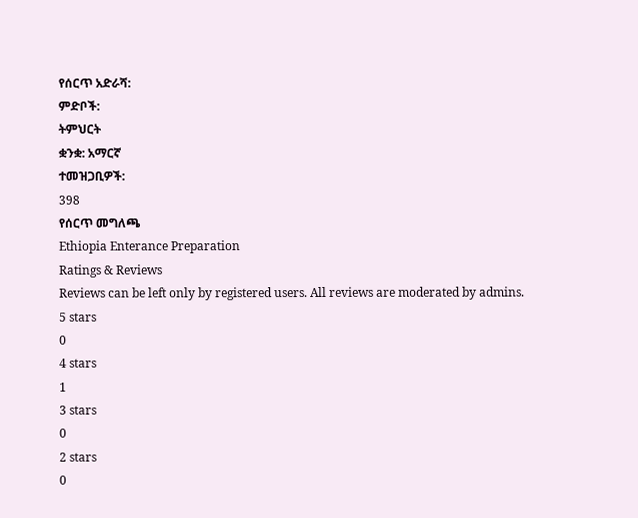የሰርጥ አድራሻ:
ምድቦች:
ትምህርት
ቋንቋ: አማርኛ
ተመዝጋቢዎች:
398
የሰርጥ መግለጫ
Ethiopia Enterance Preparation
Ratings & Reviews
Reviews can be left only by registered users. All reviews are moderated by admins.
5 stars
0
4 stars
1
3 stars
0
2 stars
0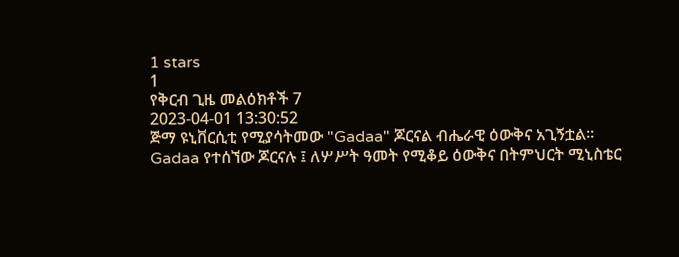1 stars
1
የቅርብ ጊዜ መልዕክቶች 7
2023-04-01 13:30:52
ጅማ ዩኒቨርሲቲ የሚያሳትመው "Gadaa" ጆርናል ብሔራዊ ዕውቅና አጊኝቷል።
Gadaa የተሰኘው ጆርናሉ ፤ ለሦሥት ዓመት የሚቆይ ዕውቅና በትምህርት ሚኒስቴር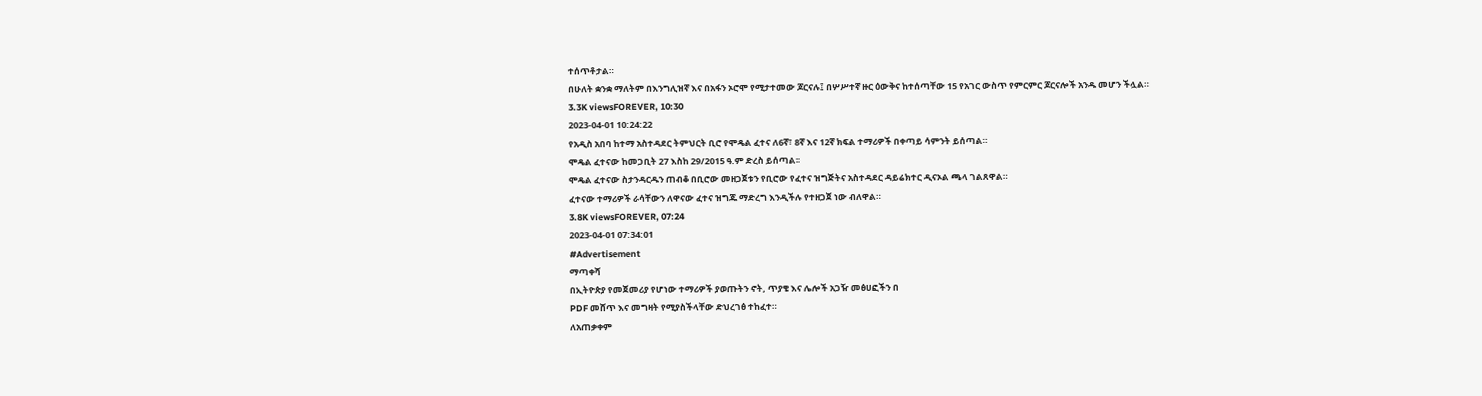ተሰጥቶታል።
በሁለት ቋንቋ ማለትም በእንግሊዝኛ እና በአፋን ኦሮሞ የሚታተመው ጆርናሉ፤ በሦሥተኛ ዙር ዕውቅና ከተሰጣቸው 15 የአገር ውስጥ የምርምር ጆርናሎች አንዱ መሆን ችሏል።
3.3K viewsFOREVER, 10:30
2023-04-01 10:24:22
የአዲስ አበባ ከተማ አስተዳደር ትምህርት ቢሮ የሞዴል ፈተና ለ6ኛ፣ 8ኛ እና 12ኛ ክፍል ተማሪዎች በቀጣይ ሳምንት ይሰጣል።
ሞዴል ፈተናው ከመጋቢት 27 እስከ 29/2015 ዓ.ም ድረስ ይሰጣል፡፡
ሞዴል ፈተናው ስታንዳርዱን ጠብቆ በቢሮው መዘጋጀቱን የቢሮው የፈተና ዝግጅትና አስተዳደር ዳይሬክተር ዲናኦል ጫላ ገልጸዋል።
ፈተናው ተማሪዎች ራሳቸውን ለዋናው ፈተና ዝግጁ ማድረግ እንዲችሉ የተዘጋጀ ነው ብለዋል።
3.8K viewsFOREVER, 07:24
2023-04-01 07:34:01
#Advertisement
ማጣቀሻ
በኢትዮጵያ የመጀመሪያ የሆነው ተማሪዎች ያወጡትን ኖት, ጥያቄ እና ሌሎች አጋዥ መፅሀፎችን በ
PDF መሸጥ እና መግዛት የሚያስችላቸው ድህረገፅ ተከፈተ።
ለአጠቃቀም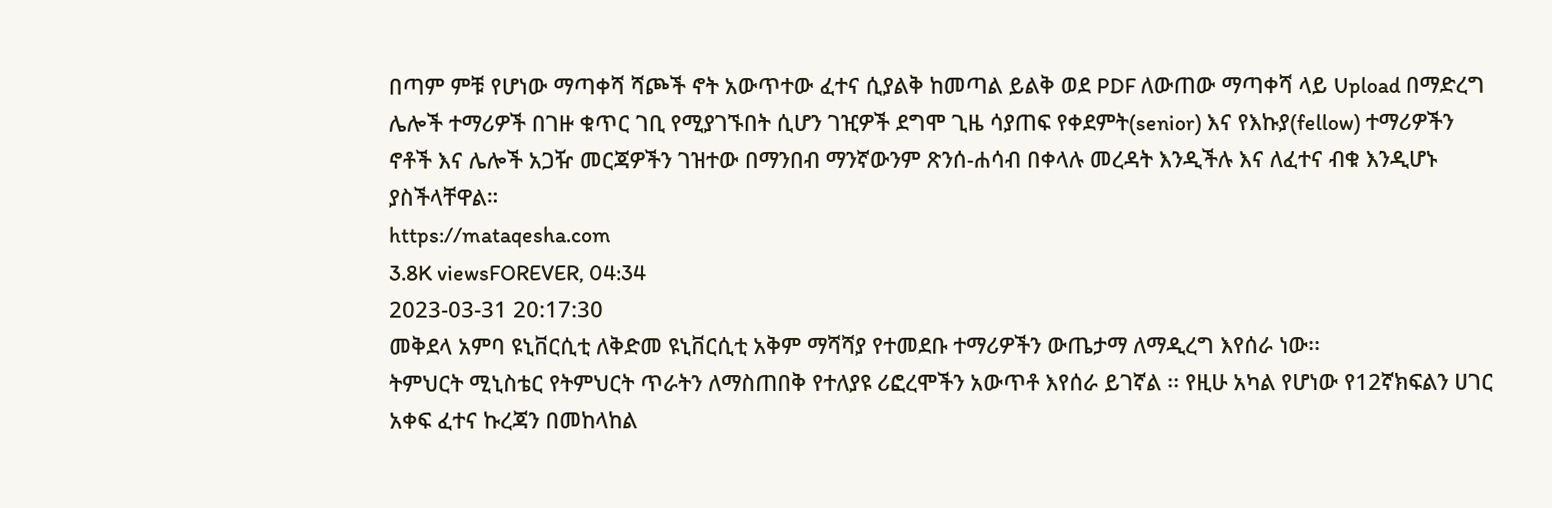በጣም ምቹ የሆነው ማጣቀሻ ሻጮች ኖት አውጥተው ፈተና ሲያልቅ ከመጣል ይልቅ ወደ PDF ለውጠው ማጣቀሻ ላይ Upload በማድረግ ሌሎች ተማሪዎች በገዙ ቁጥር ገቢ የሚያገኙበት ሲሆን ገዢዎች ደግሞ ጊዜ ሳያጠፍ የቀደምት(senior) እና የእኩያ(fellow) ተማሪዎችን ኖቶች እና ሌሎች አጋዥ መርጃዎችን ገዝተው በማንበብ ማንኛውንም ጽንሰ-ሐሳብ በቀላሉ መረዳት እንዲችሉ እና ለፈተና ብቁ እንዲሆኑ ያስችላቸዋል።
https://mataqesha.com
3.8K viewsFOREVER, 04:34
2023-03-31 20:17:30
መቅደላ አምባ ዩኒቨርሲቲ ለቅድመ ዩኒቨርሲቲ አቅም ማሻሻያ የተመደቡ ተማሪዎችን ውጤታማ ለማዲረግ እየሰራ ነው፡፡
ትምህርት ሚኒስቴር የትምህርት ጥራትን ለማስጠበቅ የተለያዩ ሪፎረሞችን አውጥቶ እየሰራ ይገኛል ፡፡ የዚሁ አካል የሆነው የ12ኛክፍልን ሀገር አቀፍ ፈተና ኩረጃን በመከላከል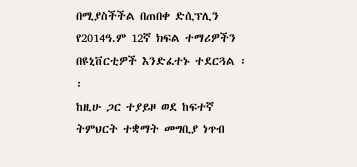በሚያስችችል በጠበቀ ድሲፕሊን የ2014ዓ.ም 12ኛ ክፍል ተማሪዎችን በዩኒቨርቲዎች እንድፈተኑ ተደርጓል ፡፡
ከዚሁ ጋር ተያይዞ ወደ ከፍተኛ ትምህርት ተቋማት መግቢያ ነጥብ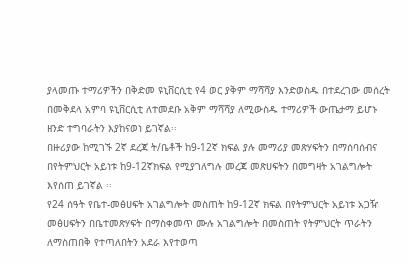ያላመጡ ተማሪዎችን በቅድመ ዩኒቨርሲቲ የ4 ወር ያቅም ማሻሻያ እንድወስዱ በተደረገው መሰረት በመቅደላ አምባ ዩኒቨርሲቲ ለተመደቡ አቅም ማሻሻያ ለሚውስዱ ተማሪዎች ውጤታማ ይሆኑ ዘንድ ተግባራትን እያከናወነ ይገኛል፡፡
በዙሪያው ከሚገኙ 2ኛ ደረጃ ት/ቤቶች ከ9-12ኛ ክፍል ያሉ መማሪያ መጽሃፍትን በማሰባሰብና በየትምህርት አይነቱ ከ9-12ኛክፍል የሚያገለግሉ መረጃ መጽሀፍትን በመግዛት አገልግሎት እየሰጠ ይገኛል ፡፡
የ24 ሰዓት የቤተ-መፅሀፍት አገልግሎት መስጠት ከ9-12ኛ ክፍል በየትምህርት አይነቱ አጋዥ መፅሀፍትን በቤተመጽሃፍት በማስቀመጥ ሙሉ አገልግሎት በመስጠት የትምህርት ጥራትን ለማስጠበቅ የተጣለበትን አደራ እየተወጣ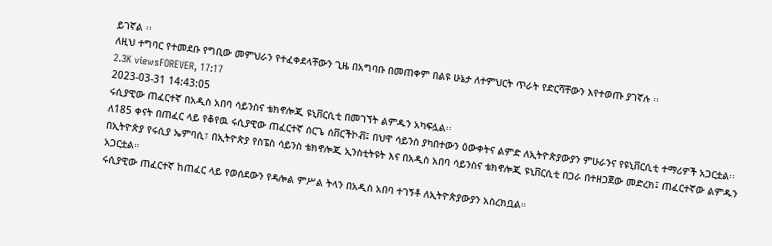ይገኛል ፡፡
ለዚህ ተግባር የተመደቡ የግቢው መምህራን የተፈቀደላቸውን ጊዜ በአግባቡ በመጠቀም በልዩ ሁኔታ ለተምህርት ጥራት የድርሻቸውን እየተወጡ ያገኛሉ ፡፡
2.3K viewsFOREVER, 17:17
2023-03-31 14:43:05
ሩሲያዊው ጠፈርተኛ በአዲስ አበባ ሳይንስና ቴክኖሎጂ ዩኒቨርሲቲ በመገኘት ልምዱን አካፍሏል፡፡
ለ185 ቀናት በጠፈር ላይ የቆየዉ ሩሲያዊው ጠፈርተኛ ሰርጌ ሰቨርችኮቭ፤ በህዋ ሳይንስ ያካበተውን ዕውቀትና ልምድ ለኢትዮጵያውያን ምሁራንና የዩኒቨርሲቲ ተማሪዎች አጋርቷል፡፡
በኢትዮጵያ የሩሲያ ኤምባሲ፣ በኢትዮጵያ የስፔስ ሳይንስ ቴክኖሎጂ ኢንስቲትዩት እና በአዲስ አበባ ሳይንስና ቴክኖሎጂ ዩኒቨርሲቲ በጋራ በተዘጋጀው መድረክ፤ ጠፈርተኛው ልምዱን አጋርቷል።
ሩሲያዊው ጠፈርተኛ ከጠፈር ላይ የወሰደውን የዳሎል ምሥል ትላን በአዲስ አበባ ተገኝቶ ለኢትዮጵያውያን አስረክቧል።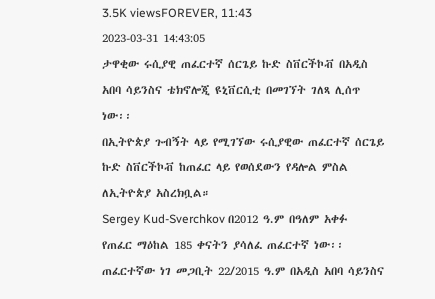3.5K viewsFOREVER, 11:43
2023-03-31 14:43:05
ታዋቂው ሩሲያዊ ጠፈርተኛ ሰርጌይ ኩድ ስቨርችኮቭ በአዲስ አበባ ሳይንስና ቴክኖሎጂ ዩኒቨርሲቲ በመገኘት ገለጻ ሊሰጥ ነው፡፡
በኢትዮጵያ ጉብኝት ላይ የሚገኘው ሩሲያዊው ጠፈርተኛ ሰርጌይ ኩድ ስቨርችኮቭ ከጠፈር ላይ የወሰደውን የዳሎል ምስል ለኢትዮጵያ አስረክቧል።
Sergey Kud-Sverchkov በ2012 ዓ.ም በዓለም አቀፉ የጠፈር ማዕከል 185 ቀናትን ያሳለፈ ጠፈርተኛ ነው፡፡
ጠፈርተኛው ነገ መጋቢት 22/2015 ዓ.ም በአዲስ አበባ ሳይንስና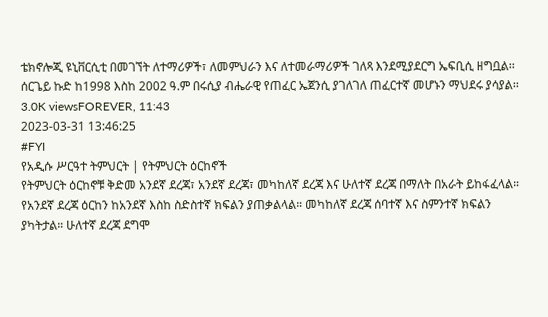ቴክኖሎጂ ዩኒቨርሲቲ በመገኘት ለተማሪዎች፣ ለመምህራን እና ለተመራማሪዎች ገለጻ እንደሚያደርግ ኤፍቢሲ ዘግቧል፡፡
ሰርጌይ ኩድ ከ1998 እስከ 2002 ዓ.ም በሩሲያ ብሔራዊ የጠፈር ኤጀንሲ ያገለገለ ጠፈርተኛ መሆኑን ማህደሩ ያሳያል፡፡
3.0K viewsFOREVER, 11:43
2023-03-31 13:46:25
#FYI
የአዲሱ ሥርዓተ ትምህርት | የትምህርት ዕርከኖች
የትምህርት ዕርከኖቹ ቅድመ አንደኛ ደረጃ፣ አንደኛ ደረጃ፣ መካከለኛ ደረጃ እና ሁለተኛ ደረጃ በማለት በአራት ይከፋፈላል።
የአንደኛ ደረጃ ዕርከን ከአንደኛ እስከ ስድስተኛ ክፍልን ያጠቃልላል። መካከለኛ ደረጃ ሰባተኛ እና ስምንተኛ ክፍልን ያካትታል። ሁለተኛ ደረጃ ደግሞ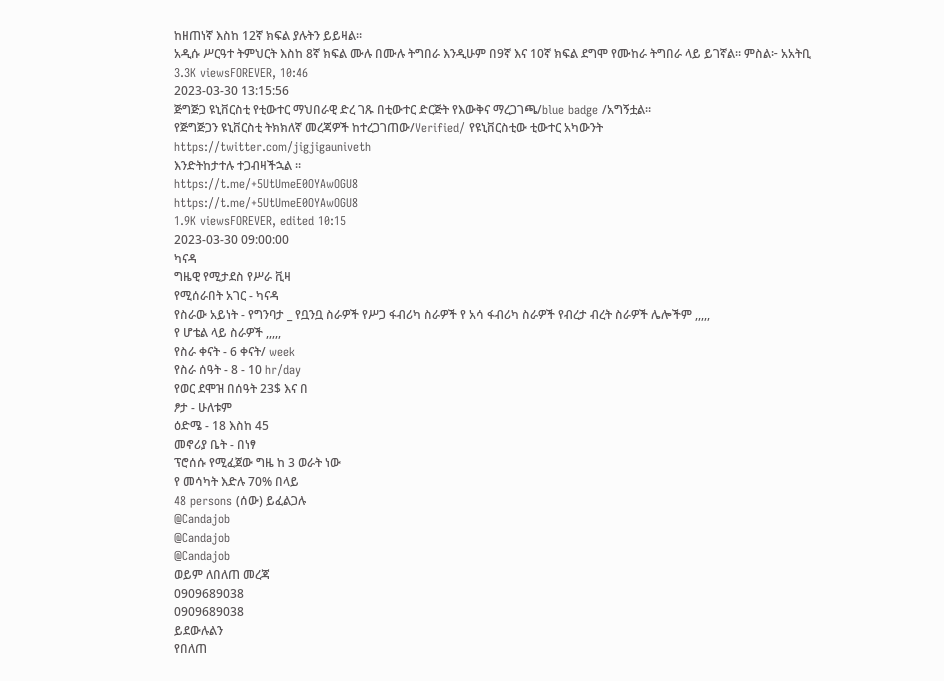ከዘጠነኛ እስከ 12ኛ ክፍል ያሉትን ይይዛል።
አዲሱ ሥርዓተ ትምህርት እስከ 8ኛ ክፍል ሙሉ በሙሉ ትግበራ እንዲሁም በ9ኛ እና 10ኛ ክፍል ደግሞ የሙከራ ትግበራ ላይ ይገኛል። ምስል፦ አአትቢ
3.3K viewsFOREVER, 10:46
2023-03-30 13:15:56
ጅግጅጋ ዩኒቨርስቲ የቲውተር ማህበራዊ ድረ ገጹ በቲውተር ድርጅት የእውቅና ማረጋገጫ/blue badge /አግኝቷል።
የጅግጅጋን ዩኒቨርስቲ ትክክለኛ መረጃዎች ከተረጋገጠው/Verified/ የዩኒቨርስቲው ቲውተር አካውንት
https://twitter.com/jigjigauniveth
እንድትከታተሉ ተጋብዛችኋል ።
https://t.me/+5UtUmeE0OYAwOGU8
https://t.me/+5UtUmeE0OYAwOGU8
1.9K viewsFOREVER, edited 10:15
2023-03-30 09:00:00
ካናዳ
ግዜዊ የሚታደስ የሥራ ቪዛ
የሚሰራበት አገር - ካናዳ
የስራው አይነት - የግንባታ _ የቧንቧ ስራዎች የሥጋ ፋብሪካ ስራዎች የ አሳ ፋብሪካ ስራዎች የብረታ ብረት ስራዎች ሌሎችም ,,,,,
የ ሆቴል ላይ ስራዎች ,,,,,
የስራ ቀናት - 6 ቀናት/ week
የስራ ሰዓት - 8 - 10 hr/day
የወር ደሞዝ በሰዓት 23$ እና በ
ፆታ - ሁለቱም
ዕድሜ - 18 እስከ 45
መኖሪያ ቤት - በነፃ
ፕሮሰሱ የሚፈጀው ግዜ ከ 3 ወራት ነው
የ መሳካት እድሉ 70% በላይ
48 persons (ሰው) ይፈልጋሉ
@Candajob
@Candajob
@Candajob
ወይም ለበለጠ መረጃ
0909689038
0909689038
ይደውሉልን
የበለጠ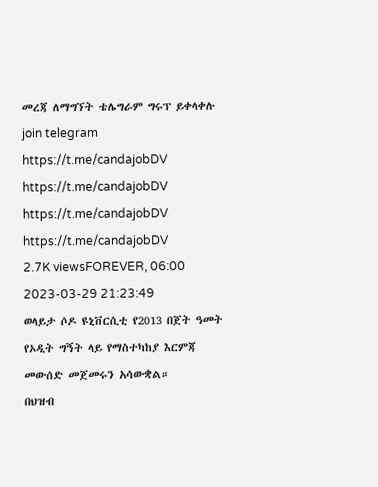መረጃ ለማግኘት ቴሌግራም ግሩፕ ይቀላቀሉ
join telegram
https://t.me/candajobDV
https://t.me/candajobDV
https://t.me/candajobDV
https://t.me/candajobDV
2.7K viewsFOREVER, 06:00
2023-03-29 21:23:49
ወላይታ ሶዶ ዩኒቨርሲቲ የ2013 በጀት ዓመት የኦዲት ግኝት ላይ የማስተካከያ እርምጃ መውሰድ መጀመሩን አሳውቋል።
በህዝብ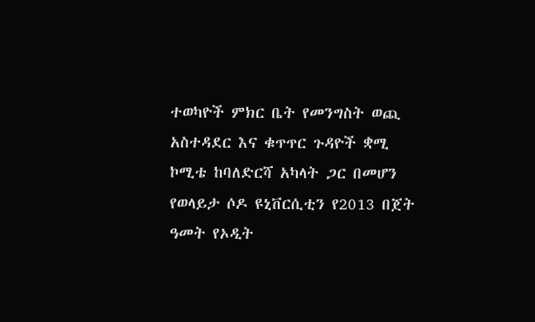ተወካዮች ምክር ቤት የመንግስት ወጪ አስተዳደር እና ቁጥጥር ጉዳዮች ቋሚ ኮሚቴ ከባለድርሻ አካላት ጋር በመሆን የወላይታ ሶዶ ዩኒቨርሲቲን የ2013 በጀት ዓመት የኦዲት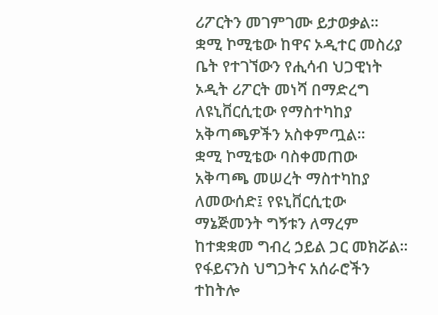ሪፖርትን መገምገሙ ይታወቃል።
ቋሚ ኮሚቴው ከዋና ኦዲተር መስሪያ ቤት የተገኘውን የሒሳብ ህጋዊነት ኦዲት ሪፖርት መነሻ በማድረግ ለዩኒቨርሲቲው የማስተካከያ አቅጣጫዎችን አስቀምጧል።
ቋሚ ኮሚቴው ባስቀመጠው አቅጣጫ መሠረት ማስተካከያ ለመውሰድ፤ የዩኒቨርሲቲው ማኔጅመንት ግኝቱን ለማረም ከተቋቋመ ግብረ ኃይል ጋር መክሯል።
የፋይናንስ ህግጋትና አሰራሮችን ተከትሎ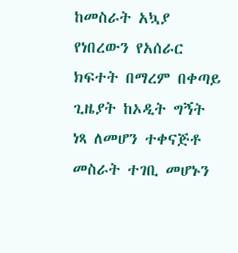ከመስራት አኳያ የነበረውን የአሰራር ክፍተት በማረም በቀጣይ ጊዜያት ከኦዲት ግኝት ነጻ ለመሆን ተቀናጅቶ መስራት ተገቢ መሆኑን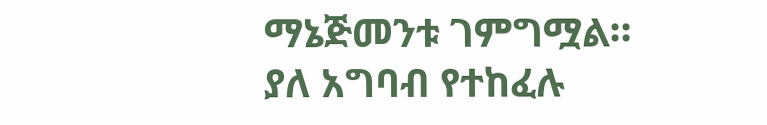ማኔጅመንቱ ገምግሟል።
ያለ አግባብ የተከፈሉ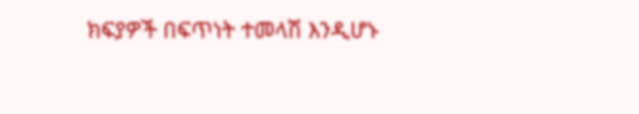ክፍያዎች በፍጥነት ተመላሽ እንዲሆኑ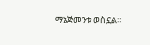ማኔጅመንቱ ወስኗል።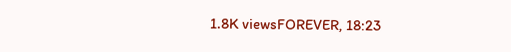1.8K viewsFOREVER, 18:23